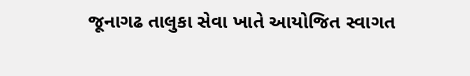જૂનાગઢ તાલુકા સેવા ખાતે આયોજિત સ્વાગત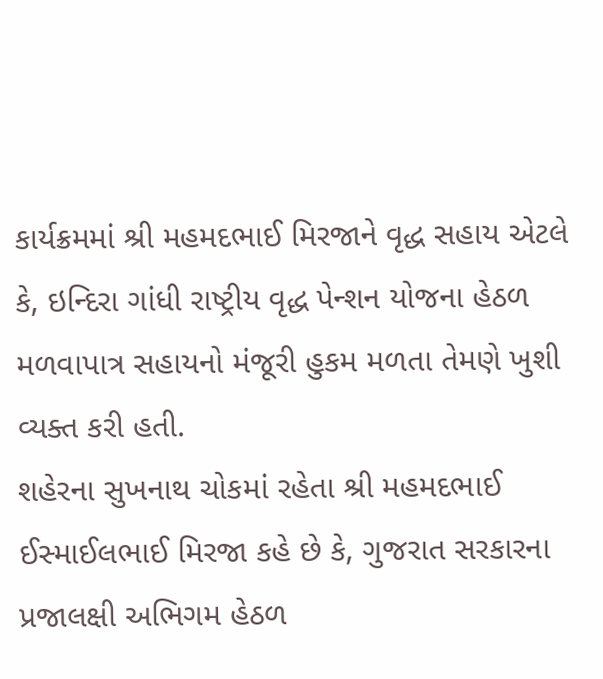કાર્યક્રમમાં શ્રી મહમદભાઈ મિરજાને વૃદ્ધ સહાય એટલે કે, ઇન્દિરા ગાંધી રાષ્ટ્રીય વૃદ્ધ પેન્શન યોજના હેઠળ મળવાપાત્ર સહાયનો મંજૂરી હુકમ મળતા તેમણે ખુશી વ્યક્ત કરી હતી.
શહેરના સુખનાથ ચોકમાં રહેતા શ્રી મહમદભાઈ ઈસ્માઈલભાઈ મિરજા કહે છે કે, ગુજરાત સરકારના પ્રજાલક્ષી અભિગમ હેઠળ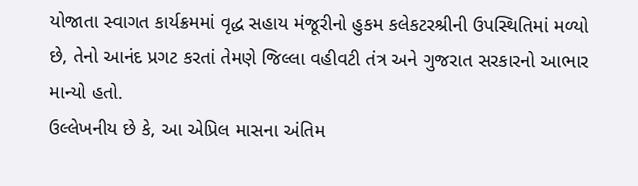યોજાતા સ્વાગત કાર્યક્રમમાં વૃદ્ધ સહાય મંજૂરીનો હુકમ કલેકટરશ્રીની ઉપસ્થિતિમાં મળ્યો છે, તેનો આનંદ પ્રગટ કરતાં તેમણે જિલ્લા વહીવટી તંત્ર અને ગુજરાત સરકારનો આભાર માન્યો હતો.
ઉલ્લેખનીય છે કે, આ એપ્રિલ માસના અંતિમ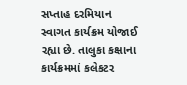સપ્તાહ દરમિયાન સ્વાગત કાર્યક્રમ યોજાઈ રહ્યા છે. તાલુકા કક્ષાના કાર્યક્રમમાં કલેકટર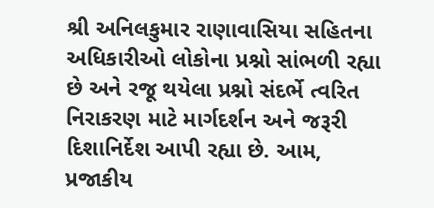શ્રી અનિલકુમાર રાણાવાસિયા સહિતના અધિકારીઓ લોકોના પ્રશ્નો સાંભળી રહ્યા છે અને રજૂ થયેલા પ્રશ્નો સંદર્ભે ત્વરિત નિરાકરણ માટે માર્ગદર્શન અને જરૂરી દિશાનિર્દેશ આપી રહ્યા છે. આમ, પ્રજાકીય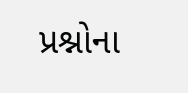પ્રશ્નોના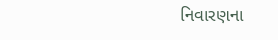નિવારણના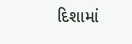દિશામાં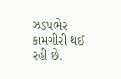ઝડપભેર કામગીરી થઈ રહી છે.